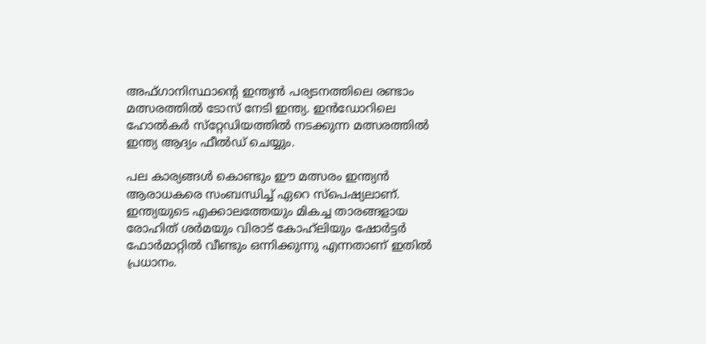അഫ്ഗാനിസ്ഥാന്റെ ഇന്ത്യന്‍ പര്യടനത്തിലെ രണ്ടാം മത്സരത്തില്‍ ടോസ് നേടി ഇന്ത്യ. ഇന്‍ഡോറിലെ ഹോല്‍കര്‍ സ്‌റ്റേഡിയത്തില്‍ നടക്കുന്ന മത്സരത്തില്‍ ഇന്ത്യ ആദ്യം ഫീല്‍ഡ് ചെയ്യും.

പല കാര്യങ്ങള്‍ കൊണ്ടും ഈ മത്സരം ഇന്ത്യന്‍ ആരാധകരെ സംബന്ധിച്ച് ഏറെ സ്‌പെഷ്യലാണ്. ഇന്ത്യയുടെ എക്കാലത്തേയും മികച്ച താരങ്ങളായ രോഹിത് ശര്‍മയും വിരാട് കോഹ്‌ലിയും ഷോര്‍ട്ടര്‍ ഫോര്‍മാറ്റില്‍ വീണ്ടും ഒന്നിക്കുന്നു എന്നതാണ് ഇതില്‍ പ്രധാനം.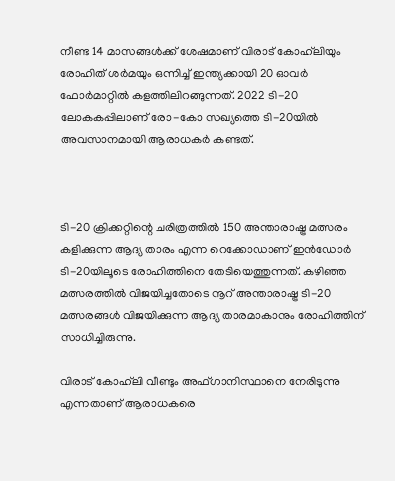നീണ്ട 14 മാസങ്ങള്‍ക്ക് ശേഷമാണ് വിരാട് കോഹ്‌ലിയും രോഹിത് ശര്‍മയും ഒന്നിച്ച് ഇന്ത്യക്കായി 20 ഓവര്‍ ഫോര്‍മാറ്റില്‍ കളത്തിലിറങ്ങുന്നത്. 2022 ടി-20 ലോകകപ്പിലാണ് രോ-കോ സഖ്യത്തെ ടി-20യില്‍ അവസാനമായി ആരാധകര്‍ കണ്ടത്.



ടി-20 ക്രിക്കറ്റിന്റെ ചരിത്രത്തില്‍ 150 അന്താരാഷ്ട്ര മത്സരം കളിക്കുന്ന ആദ്യ താരം എന്ന റെക്കോഡാണ് ഇന്‍ഡോര്‍ ടി-20യിലൂടെ രോഹിത്തിനെ തേടിയെത്തുന്നത്. കഴിഞ്ഞ മത്സരത്തില്‍ വിജയിച്ചതോടെ നൂറ് അന്താരാഷ്ട്ര ടി-20 മത്സരങ്ങള്‍ വിജയിക്കുന്ന ആദ്യ താരമാകാനും രോഹിത്തിന് സാധിച്ചിരുന്നു.

വിരാട് കോഹ്‌ലി വീണ്ടും അഫ്ഗാനിസ്ഥാനെ നേരിടുന്നു എന്നതാണ് ആരാധകരെ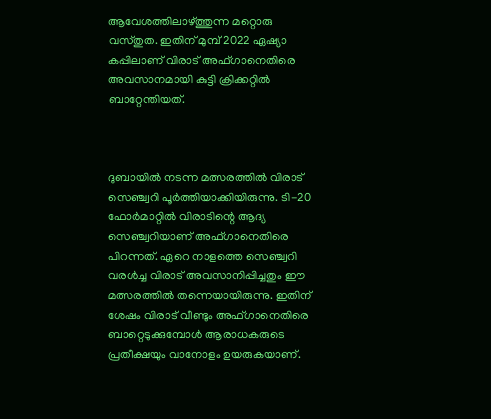ആവേശത്തിലാഴ്ത്തുന്ന മറ്റൊരു വസ്തുത. ഇതിന് മുമ്പ് 2022 ഏഷ്യാ കപ്പിലാണ് വിരാട് അഫ്ഗാനെതിരെ അവസാനമായി കുട്ടി ക്രിക്കറ്റില്‍ ബാറ്റേന്തിയത്.



ദുബായില്‍ നടന്ന മത്സരത്തില്‍ വിരാട് സെഞ്ച്വറി പൂര്‍ത്തിയാക്കിയിരുന്നു. ടി-20 ഫോര്‍മാറ്റില്‍ വിരാടിന്റെ ആദ്യ സെഞ്ച്വറിയാണ് അഫ്ഗാനെതിരെ പിറന്നത്. ഏറെ നാളത്തെ സെഞ്ച്വറി വരള്‍ച്ച വിരാട് അവസാനിപ്പിച്ചതും ഈ മത്സരത്തില്‍ തന്നെയായിരുന്നു. ഇതിന് ശേഷം വിരാട് വീണ്ടും അഫ്ഗാനെതിരെ ബാറ്റെടുക്കുമ്പോള്‍ ആരാധകരുടെ പ്രതീക്ഷയും വാനോളം ഉയരുകയാണ്.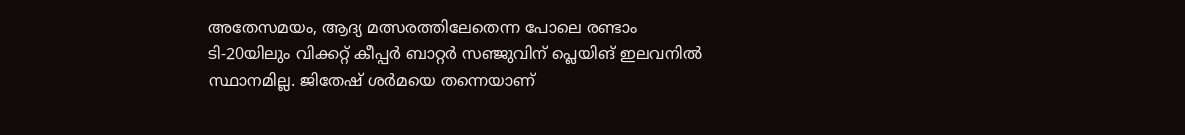അതേസമയം, ആദ്യ മത്സരത്തിലേതെന്ന പോലെ രണ്ടാം ടി-20യിലും വിക്കറ്റ് കീപ്പര്‍ ബാറ്റര്‍ സഞ്ജുവിന് പ്ലെയിങ് ഇലവനില്‍ സ്ഥാനമില്ല. ജിതേഷ് ശര്‍മയെ തന്നെയാണ്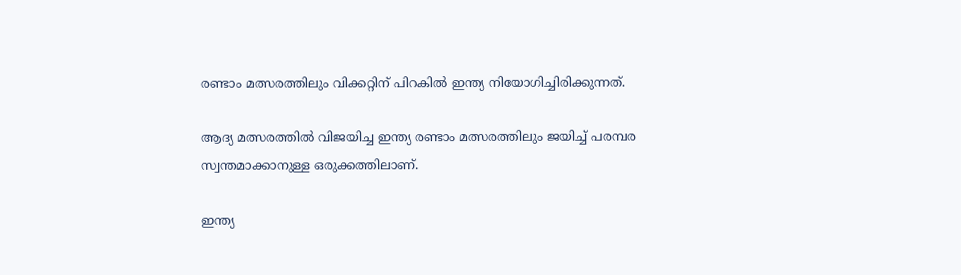രണ്ടാം മത്സരത്തിലും വിക്കറ്റിന് പിറകില്‍ ഇന്ത്യ നിയോഗിച്ചിരിക്കുന്നത്.

ആദ്യ മത്സരത്തില്‍ വിജയിച്ച ഇന്ത്യ രണ്ടാം മത്സരത്തിലും ജയിച്ച് പരമ്പര സ്വന്തമാക്കാനുള്ള ഒരുക്കത്തിലാണ്.

ഇന്ത്യ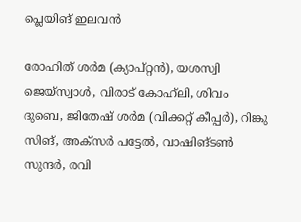പ്ലെയിങ് ഇലവന്‍

രോഹിത് ശര്‍മ (ക്യാപ്റ്റന്‍), യശസ്വി ജെയ്‌സ്വാള്‍, വിരാട് കോഹ്‌ലി, ശിവം ദുബെ, ജിതേഷ് ശര്‍മ (വിക്കറ്റ് കീപ്പര്‍), റിങ്കു സിങ്, അക്‌സര്‍ പട്ടേല്‍, വാഷിങ്ടണ്‍ സുന്ദര്‍, രവി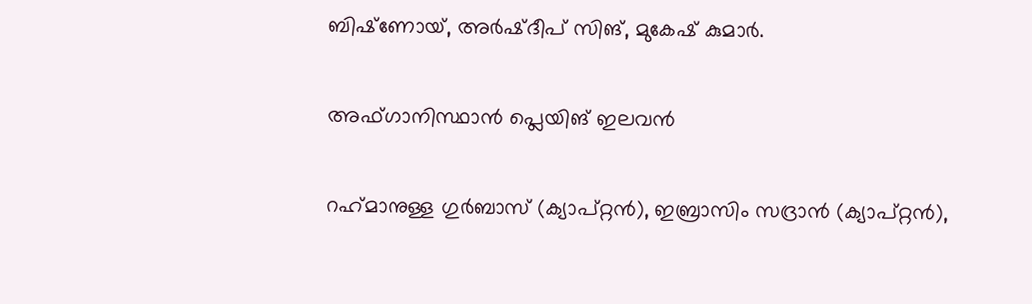ബിഷ്‌ണോയ്, അര്‍ഷ്ദീപ് സിങ്, മുകേഷ് കുമാര്‍.

അഫ്ഗാനിസ്ഥാന്‍ പ്ലെയിങ് ഇലവന്‍

റഹ്‌മാനുള്ള ഗുര്‍ബാസ് (ക്യാപ്റ്റന്‍), ഇബ്രാസിം സദ്രാന്‍ (ക്യാപ്റ്റന്‍),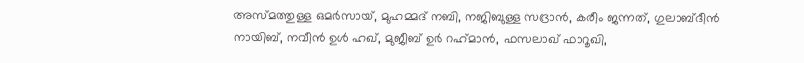അസ്മത്തുള്ള ഒമര്‍സായ്, മുഹമ്മദ് നബി, നജിബുള്ള സദ്രാന്‍, കരീം ജന്നത്, ഗുലാബ്ദീന്‍ നായിബ്, നവീന്‍ ഉള്‍ ഹഖ്, മുജീബ് ഉര്‍ റഹ്‌മാന്‍, ഫസലാഖ് ഫാറൂഖി,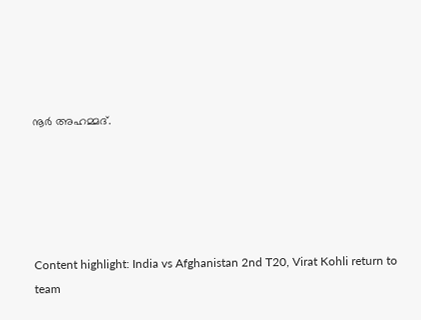നൂര്‍ അഹമ്മദ്.





Content highlight: India vs Afghanistan 2nd T20, Virat Kohli return to team